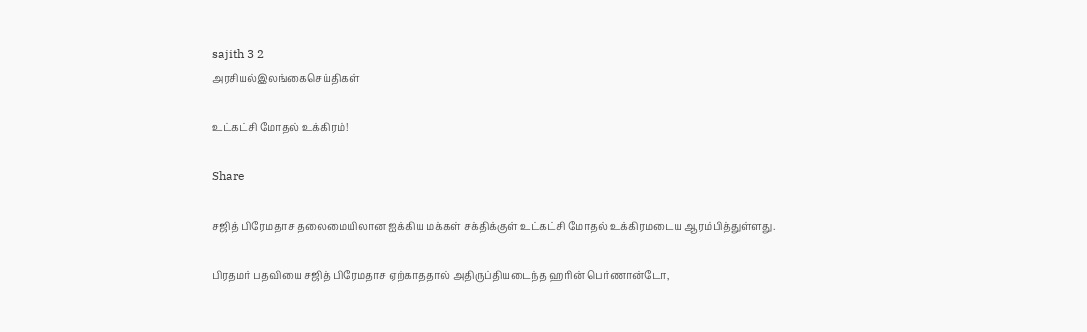sajith 3 2
அரசியல்இலங்கைசெய்திகள்

உட்கட்சி மோதல் உக்கிரம்!

Share

சஜித் பிரேமதாச தலைமையிலான ஐக்கிய மக்கள் சக்திக்குள் உட்கட்சி மோதல் உக்கிரமடைய ஆரம்பித்துள்ளது.

பிரதமர் பதவியை சஜித் பிரேமதாச ஏற்காததால் அதிருப்தியடைந்த ஹரின் பெர்ணான்டோ,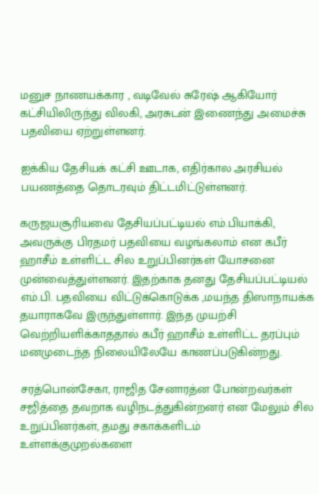மனுச நாணயக்கார , வடிவேல் சுரேஷ் ஆகியோர் கட்சியிலிருந்து விலகி, அரசுடன் இணைந்து அமைச்சு பதவியை ஏற்றுள்ளனர்.

ஐக்கிய தேசியக் கட்சி ஊடாக, எதிர்கால அரசியல் பயணத்தை தொடரவும் திட்டமிட்டுள்ளனர்.

கருஜயசூரியவை தேசியப்பட்டியல் எம்.பியாக்கி, அவருக்கு பிரதமர் பதவியை வழங்கலாம் என கபீர் ஹாசீம் உள்ளிட்ட சில உறுப்பினர்கள் யோசனை முன்வைத்துள்ளனர். இதற்காக தனது தேசியப்பட்டியல் எம்.பி. பதவியை விட்டுக்கொடுக்க ,மயந்த திஸாநாயக்க தயாராகவே இருந்துள்ளார். இந்த முயற்சி வெற்றியளிக்காததால் கபீர் ஹாசீம் உள்ளிட்ட தரப்பும் மனமுடைந்த நிலையிலேயே காணப்படுகின்றது.

சரத்பொன்சேகா, ராஜித சேனாரத்ன போன்றவர்கள் சஜித்தை தவறாக வழிநடத்துகின்றனர் என மேலும் சில உறுப்பினர்கள், தமது சகாக்களிடம் உள்ளக்குமுறல்களை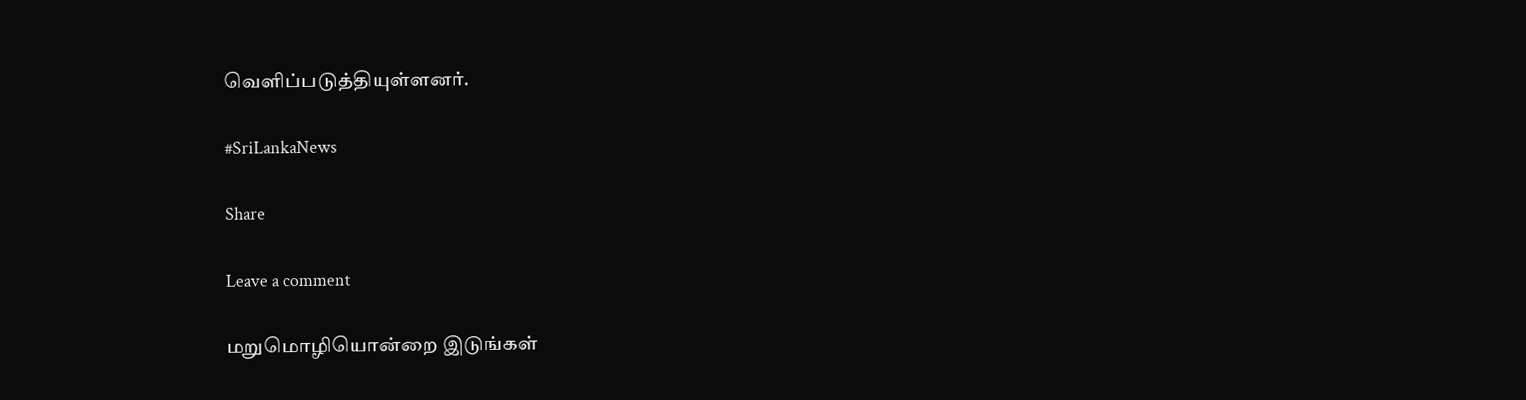வெளிப்படுத்தியுள்ளனர்.

#SriLankaNews

Share

Leave a comment

மறுமொழியொன்றை இடுங்கள்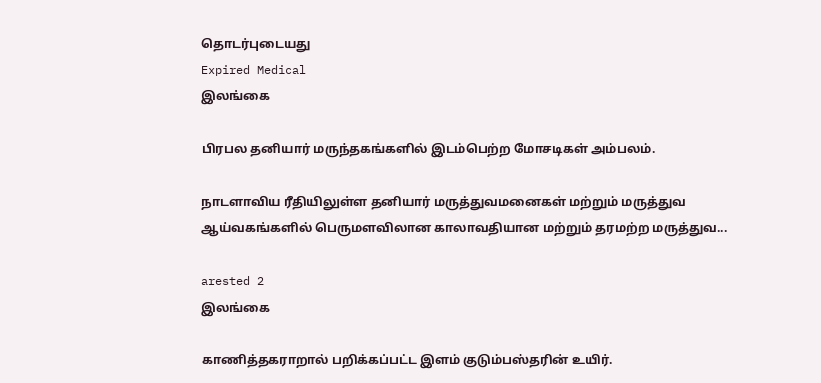தொடர்புடையது
Expired Medical
இலங்கை

பிரபல தனியார் மருந்தகங்களில் இடம்பெற்ற மோசடிகள் அம்பலம்.

நாடளாவிய ரீதியிலுள்ள தனியார் மருத்துவமனைகள் மற்றும் மருத்துவ ஆய்வகங்களில் பெருமளவிலான காலாவதியான மற்றும் தரமற்ற மருத்துவ...

arested 2
இலங்கை

காணித்தகராறால் பறிக்கப்பட்ட இளம் குடும்பஸ்தரின் உயிர்.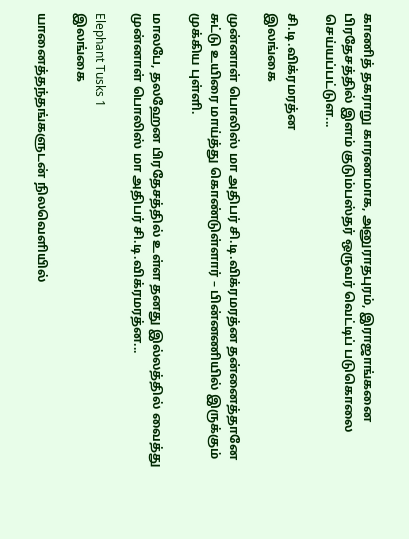காணித் தகராறு காரணமாக, அனுராதபுரம், இராஜாங்கனை பிரதேசத்தில் இளம் குடும்பஸ்தர் ஒருவர் வெட்டிப் படுகொலை செய்யப்பட்டுள...

சி.டி.விக்ரமரத்ன
இலங்கை

முன்னாள் பொலிஸ் மா அதிபர் சி.டி.விக்ரமரத்ன தன்னைத்தானே சுட்டு உயிரை மாய்த்து கொண்டுள்ளார் – பின்னணியில் இருக்கும் முக்கிய புள்ளி.

மாலபே, தலஹேன பிரதேசத்தில் உள்ள தனது இல்லத்தில் வைத்து முன்னாள் பொலிஸ் மா அதிபர் சி.டி.விக்ரமரத்ன...

Elephant Tusks 1
இலங்கை

யானைத்தந்தங்களுடன் நிலவெளியில்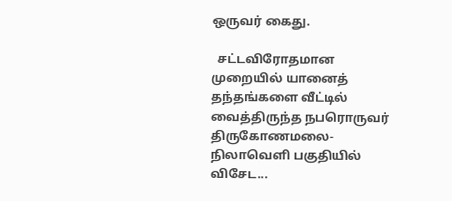ஒருவர் கைது.

  சட்டவிரோதமான முறையில் யானைத் தந்தங்களை வீட்டில் வைத்திருந்த நபரொருவர் திருகோணமலை- நிலாவெளி பகுதியில் விசேட...